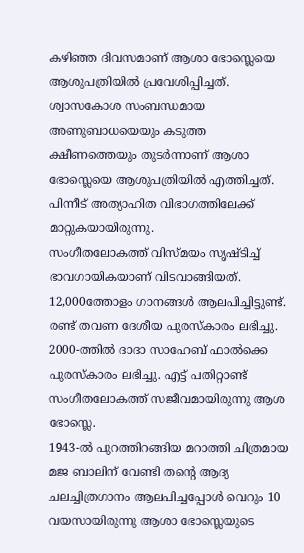കഴിഞ്ഞ ദിവസമാണ് ആശാ ഭോസ്ലെയെ ആശുപത്രിയിൽ പ്രവേശിപ്പിച്ചത്. ശ്വാസകോശ സംബന്ധമായ അണുബാധയെയും കടുത്ത ക്ഷീണത്തെയും തുടർന്നാണ് ആശാ ഭോസ്ലെയെ ആശുപത്രിയിൽ എത്തിച്ചത്. പിന്നീട് അത്യാഹിത വിഭാഗത്തിലേക്ക് മാറ്റുകയായിരുന്നു.
സംഗീതലോകത്ത് വിസ്മയം സൃഷ്ടിച്ച് ഭാവഗായികയാണ് വിടവാങ്ങിയത്. 12,000ത്തോളം ഗാനങ്ങൾ ആലപിച്ചിട്ടുണ്ട്. രണ്ട് തവണ ദേശീയ പുരസ്കാരം ലഭിച്ചു. 2000-ത്തിൽ ദാദാ സാഹേബ് ഫാൽക്കെ പുരസ്കാരം ലഭിച്ചു. എട്ട് പതിറ്റാണ്ട് സംഗീതലോകത്ത് സജീവമായിരുന്നു ആശ ഭോസ്ലെ.
1943-ൽ പുറത്തിറങ്ങിയ മറാത്തി ചിത്രമായ മജ ബാലിന് വേണ്ടി തൻ്റെ ആദ്യ ചലച്ചിത്രഗാനം ആലപിച്ചപ്പോൾ വെറും 10 വയസായിരുന്നു ആശാ ഭോസ്ലെയുടെ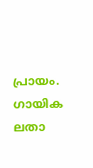പ്രായം. ഗായിക ലതാ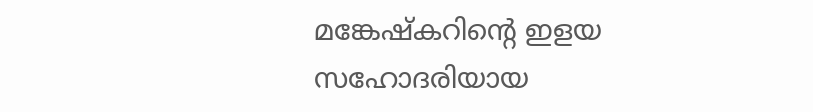മങ്കേഷ്കറിന്റെ ഇളയ സഹോദരിയായ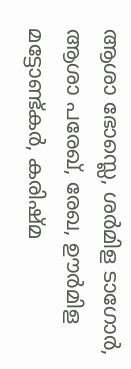ആശാ ഭോസ്ലെ, ശർമിള ടാഗോർ, ആശാ പരേഖ്, രേഖ, ഊർമിള മട്ടോണ്ട്കർ, കരിഷ്മ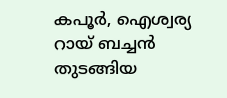കപൂർ, ഐശ്വര്യ റായ് ബച്ചൻ തുടങ്ങിയ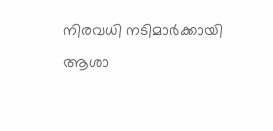നിരവധി നടിമാർക്കായി ആശാ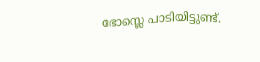ഭോസ്ലെ പാടിയിട്ടുണ്ട്.